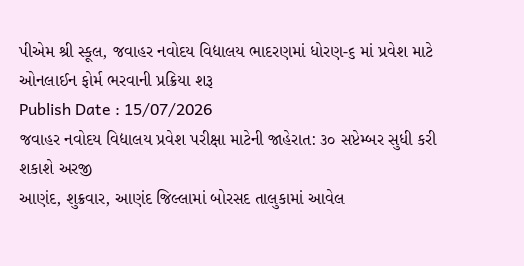પીએમ શ્રી સ્કૂલ, જવાહર નવોદય વિદ્યાલય ભાદરણમાં ધોરણ-૬ માં પ્રવેશ માટે ઓનલાઈન ફોર્મ ભરવાની પ્રક્રિયા શરૂ
Publish Date : 15/07/2026
જવાહર નવોદય વિદ્યાલય પ્રવેશ પરીક્ષા માટેની જાહેરાત: ૩૦ સપ્ટેમ્બર સુધી કરી શકાશે અરજી
આણંદ, શુક્રવાર, આણંદ જિલ્લામાં બોરસદ તાલુકામાં આવેલ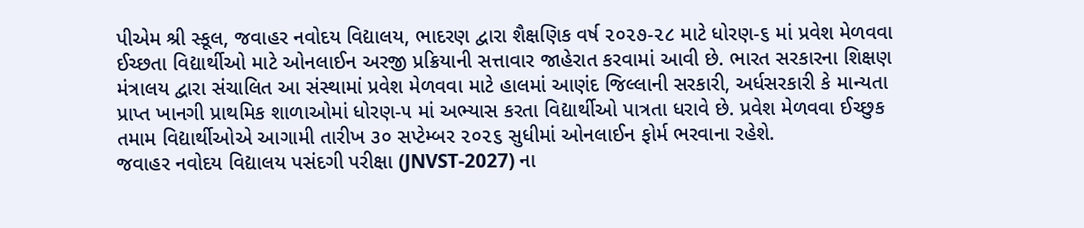પીએમ શ્રી સ્કૂલ, જવાહર નવોદય વિદ્યાલય, ભાદરણ દ્વારા શૈક્ષણિક વર્ષ ૨૦૨૭-૨૮ માટે ધોરણ-૬ માં પ્રવેશ મેળવવા ઈચ્છતા વિદ્યાર્થીઓ માટે ઓનલાઈન અરજી પ્રક્રિયાની સત્તાવાર જાહેરાત કરવામાં આવી છે. ભારત સરકારના શિક્ષણ મંત્રાલય દ્વારા સંચાલિત આ સંસ્થામાં પ્રવેશ મેળવવા માટે હાલમાં આણંદ જિલ્લાની સરકારી, અર્ધસરકારી કે માન્યતા પ્રાપ્ત ખાનગી પ્રાથમિક શાળાઓમાં ધોરણ-૫ માં અભ્યાસ કરતા વિદ્યાર્થીઓ પાત્રતા ધરાવે છે. પ્રવેશ મેળવવા ઈચ્છુક તમામ વિદ્યાર્થીઓએ આગામી તારીખ ૩૦ સપ્ટેમ્બર ૨૦૨૬ સુધીમાં ઓનલાઈન ફોર્મ ભરવાના રહેશે.
જવાહર નવોદય વિદ્યાલય પસંદગી પરીક્ષા (JNVST-2027) ના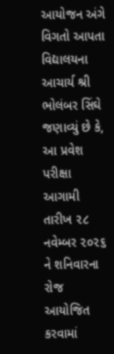આયોજન અંગે વિગતો આપતા વિદ્યાલયના આચાર્ય શ્રી ભોલંબર સિંઘે જણાવ્યું છે કે, આ પ્રવેશ પરીક્ષા આગામી તારીખ ૨૮ નવેમ્બર ૨૦૨૬ ને શનિવારના રોજ આયોજિત કરવામાં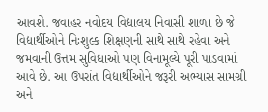આવશે. જવાહર નવોદય વિદ્યાલય નિવાસી શાળા છે જે વિદ્યાર્થીઓને નિઃશુલ્ક શિક્ષણની સાથે સાથે રહેવા અને જમવાની ઉત્તમ સુવિધાઓ પણ વિનામૂલ્યે પૂરી પાડવામાં આવે છે. આ ઉપરાંત વિદ્યાર્થીઓને જરૂરી અભ્યાસ સામગ્રી અને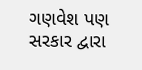ગણવેશ પણ સરકાર દ્વારા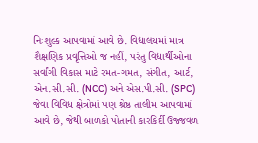નિઃશુલ્ક આપવામાં આવે છે. વિદ્યાલયમાં માત્ર શૈક્ષણિક પ્રવૃત્તિઓ જ નહીં, પરંતુ વિદ્યાર્થીઓના સર્વાંગી વિકાસ માટે રમત-ગમત, સંગીત, આર્ટ, એન.સી.સી. (NCC) અને એસ.પી.સી. (SPC) જેવા વિવિધ ક્ષેત્રોમાં પણ શ્રેષ્ઠ તાલીમ આપવામાં આવે છે, જેથી બાળકો પોતાની કારકિર્દી ઉજ્જવળ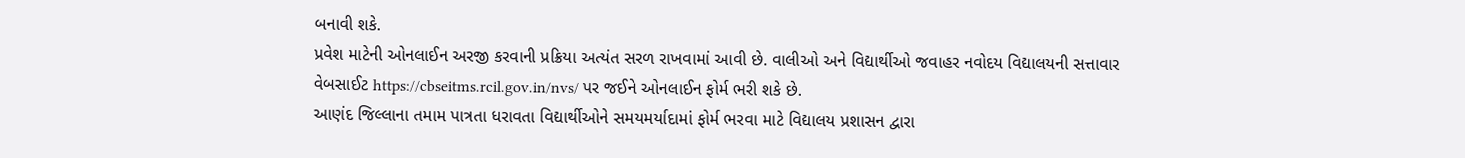બનાવી શકે.
પ્રવેશ માટેની ઓનલાઈન અરજી કરવાની પ્રક્રિયા અત્યંત સરળ રાખવામાં આવી છે. વાલીઓ અને વિદ્યાર્થીઓ જવાહર નવોદય વિદ્યાલયની સત્તાવાર વેબસાઈટ https://cbseitms.rcil.gov.in/nvs/ પર જઈને ઓનલાઈન ફોર્મ ભરી શકે છે.
આણંદ જિલ્લાના તમામ પાત્રતા ધરાવતા વિદ્યાર્થીઓને સમયમર્યાદામાં ફોર્મ ભરવા માટે વિદ્યાલય પ્રશાસન દ્વારા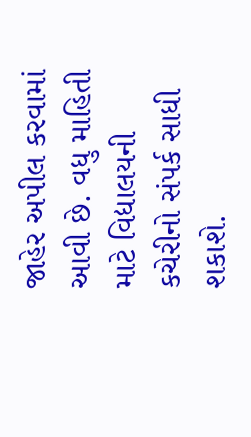જાહેર અપીલ કરવામાં આવી છે. વધુ માહિતી માટે વિદ્યાલયની કચેરીનો સંપર્ક સાધી શકાશે.